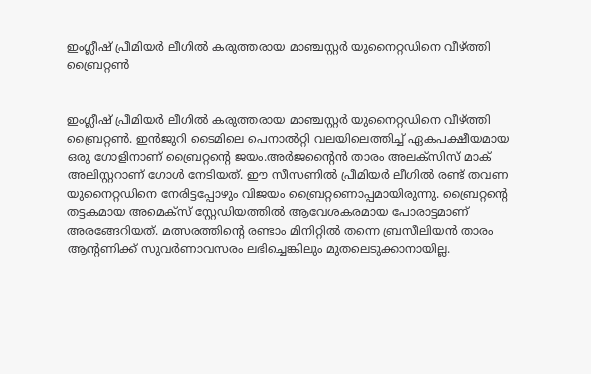ഇംഗ്ലീഷ് പ്രീമിയര്‍ ലീഗില്‍ കരുത്തരായ മാഞ്ചസ്റ്റര്‍ യുനൈറ്റഡിനെ വീഴ്ത്തി ബ്രൈറ്റണ്‍


ഇംഗ്ലീഷ് പ്രീമിയര്‍ ലീഗില്‍ കരുത്തരായ മാഞ്ചസ്റ്റര്‍ യുനൈറ്റഡിനെ വീഴ്ത്തി ബ്രൈറ്റണ്‍. ഇന്‍ജുറി ടൈമിലെ പെനാല്‍റ്റി വലയിലെത്തിച്ച്‌ ഏകപക്ഷീയമായ ഒരു ഗോളിനാണ് ബ്രൈറ്റന്‍റെ ജയം.അര്‍ജന്‍റൈന്‍ താരം അലക്സിസ് മാക് അലിസ്റ്ററാണ് ഗോള്‍ നേടിയത്. ഈ സീസണില്‍ പ്രീമിയര്‍ ലീഗില്‍ രണ്ട് തവണ യുനൈറ്റഡിനെ നേരിട്ടപ്പോഴും വിജയം ബ്രൈറ്റണൊപ്പമായിരുന്നു. ബ്രൈറ്റന്‍റെ തട്ടകമായ അമെക്സ് സ്റ്റേഡിയത്തില്‍ ആവേശകരമായ പോരാട്ടമാണ് അരങ്ങേറിയത്. മത്സരത്തിന്റെ രണ്ടാം മിനിറ്റില്‍ തന്നെ ബ്രസീലിയന്‍ താരം ആന്റണിക്ക് സുവര്‍ണാവസരം ലഭിച്ചെങ്കിലും മുതലെടുക്കാനായില്ല.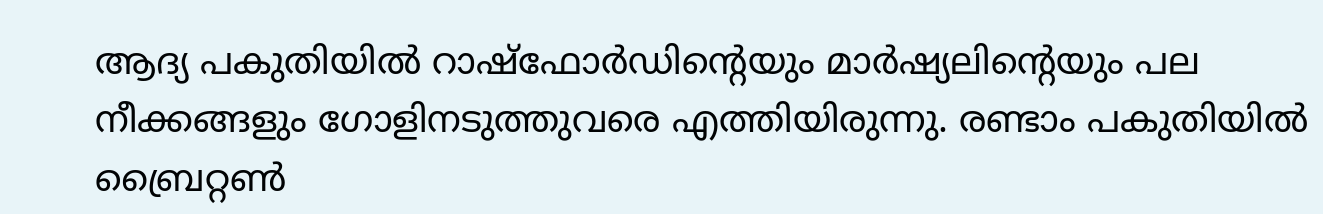ആദ്യ പകുതിയില്‍ റാഷ്ഫോര്‍ഡിന്‍റെയും മാര്‍ഷ്യലിന്‍റെയും പല നീക്കങ്ങളും ഗോളിനടുത്തുവരെ എത്തിയിരുന്നു. രണ്ടാം പകുതിയില്‍ ബ്രൈറ്റണ്‍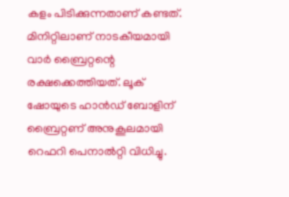കളം പിടിക്കുന്നതാണ് കണ്ടത്. മിനിറ്റിലാണ് നാടകീയമായി വാര്‍ ബ്രൈറ്റന്റെ രക്ഷക്കെത്തിയത്. ലൂക് ഷോയുടെ ഹാന്‍ഡ് ബോളിന് ബ്രൈറ്റണ് അനുകൂലമായി റെഫറി പെനാല്‍റ്റി വിധിച്ചു.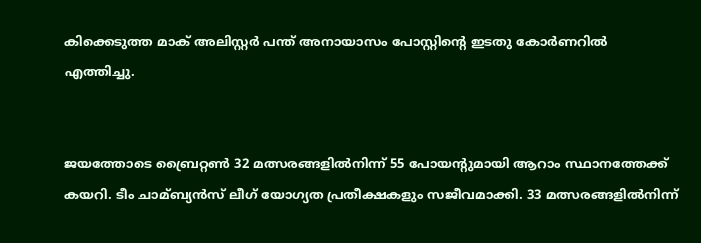കിക്കെടുത്ത മാക് അലിസ്റ്റര്‍ പന്ത് അനായാസം പോസ്റ്റിന്‍റെ ഇടതു കോര്‍ണറില്‍ എത്തിച്ചു.


ജയത്തോടെ ബ്രൈറ്റണ്‍ 32 മത്സരങ്ങളില്‍നിന്ന് 55 പോയന്റുമായി ആറാം സ്ഥാനത്തേക്ക് കയറി. ടീം ചാമ്ബ്യന്‍സ് ലീഗ് യോഗ്യത പ്രതീക്ഷകളും സജീവമാക്കി. 33 മത്സരങ്ങളില്‍നിന്ന്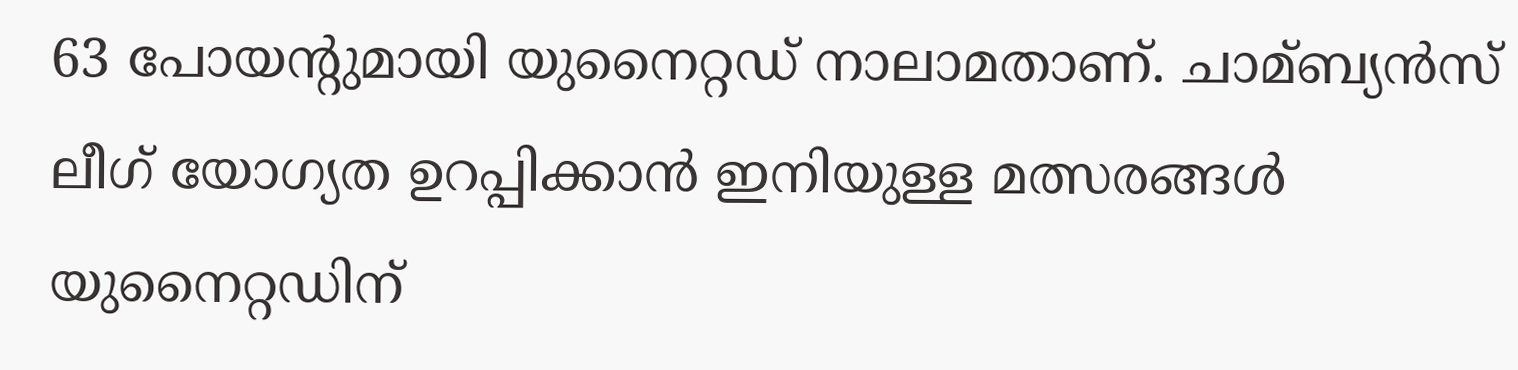63 പോയന്‍റുമായി യുനൈറ്റഡ് നാലാമതാണ്. ചാമ്ബ്യന്‍സ് ലീഗ് യോഗ്യത ഉറപ്പിക്കാന്‍ ഇനിയുള്ള മത്സരങ്ങള്‍ യുനൈറ്റഡിന്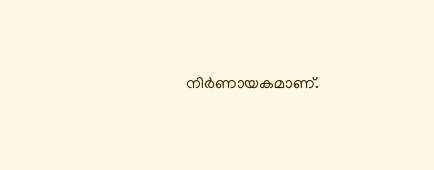നിര്‍ണായകമാണ്.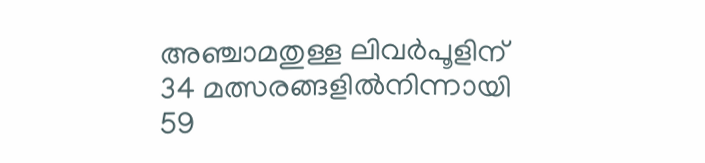അഞ്ചാമതുള്ള ലിവര്‍പൂളിന് 34 മത്സരങ്ങളില്‍നിന്നായി 59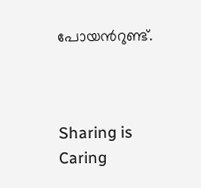പോയന്‍റുണ്ട്.



Sharing is Caring